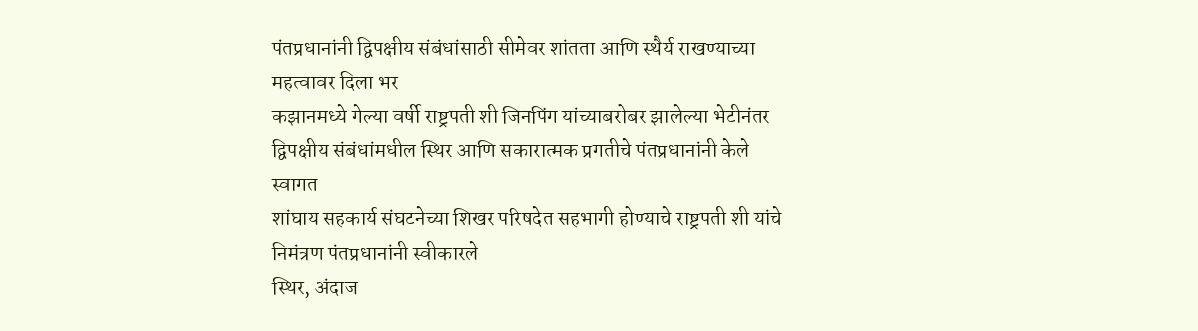पंतप्रधानांनी द्विपक्षीय संबंधांसाठी सीमेवर शांतता आणि स्थैर्य राखण्याच्या महत्वावर दिला भर
कझानमध्ये गेल्या वर्षी राष्ट्रपती शी जिनपिंग यांच्याबरोबर झालेल्या भेटीनंतर द्विपक्षीय संबंधांमधील स्थिर आणि सकारात्मक प्रगतीचे पंतप्रधानांनी केले स्वागत
शांघाय सहकार्य संघटनेच्या शिखर परिषदेत सहभागी होण्याचे राष्ट्रपती शी यांचे निमंत्रण पंतप्रधानांनी स्वीकारले
स्थिर, अंदाज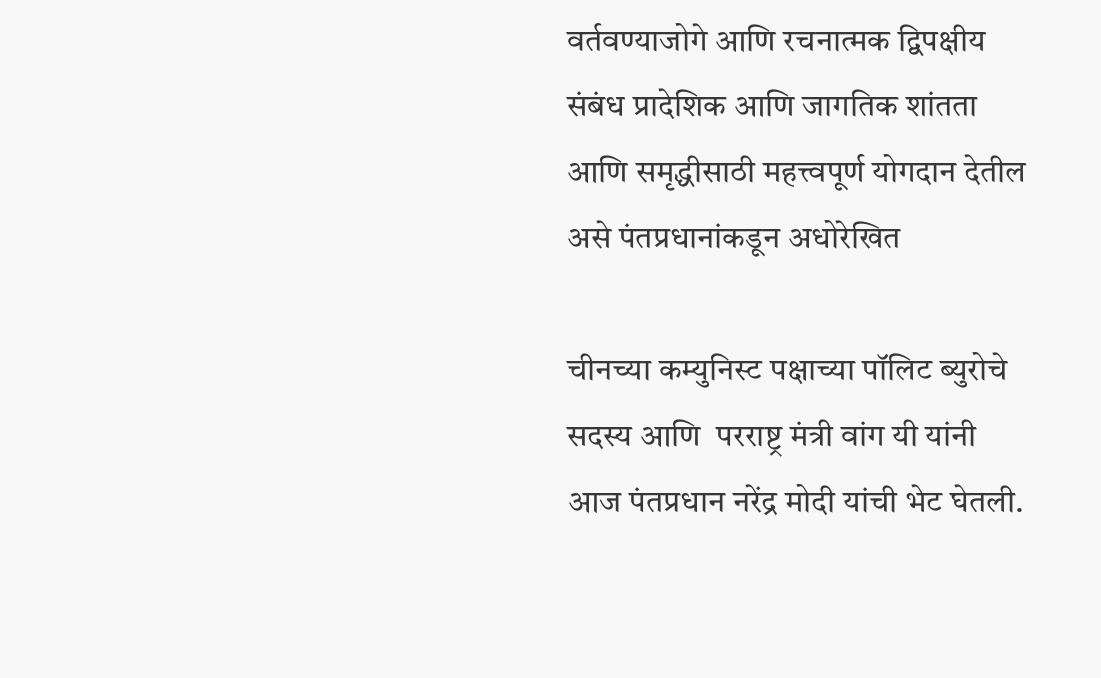वर्तवण्याजोगे आणि रचनात्मक द्विपक्षीय संबंध प्रादेशिक आणि जागतिक शांतता आणि समृद्धीसाठी महत्त्वपूर्ण योगदान देतील असे पंतप्रधानांकडून अधोरेखित

चीनच्या कम्युनिस्ट पक्षाच्या पॉलिट ब्युरोचे सदस्य आणि  परराष्ट्र मंत्री वांग यी यांनी आज पंतप्रधान नरेंद्र मोदी यांची भेट घेतली.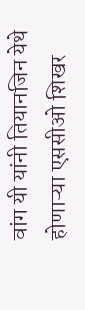वांग यी यांनी तियानजिन येथे होणाऱ्या एससीओ शिखर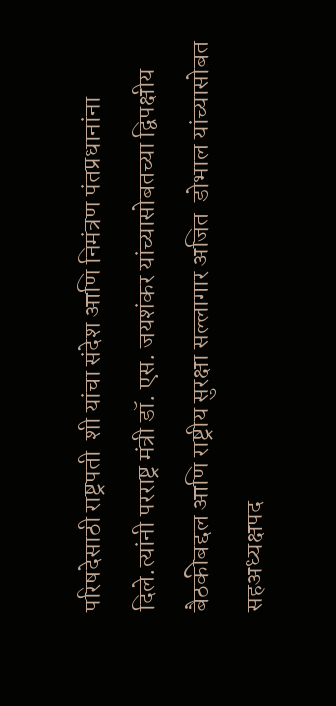परिषदेसाठी राष्ट्रपती  शी यांचा संदेश आणि निमंत्रण पंतप्रधानांना दिले.त्यांनी परराष्ट्र मंत्री डॉ. एस. जयशंकर यांच्यासोबतच्या द्विपक्षीय बैठकीबद्दल आणि राष्ट्रीय सुरक्षा सल्लागार अजित  डोभाल यांच्यासोबत सहअध्यक्षपद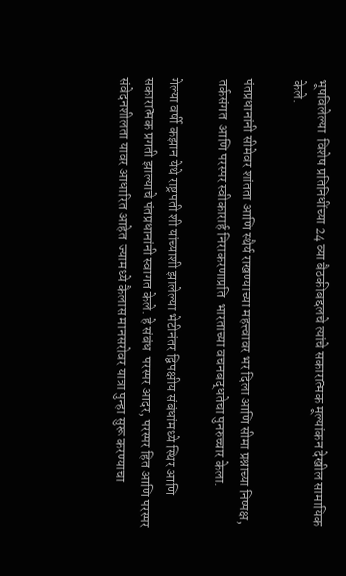भूषविलेल्या  विशेष प्रतिनिधींच्या 24 व्या बैठकीबद्दलचे त्यांचे सकारात्मक मूल्यांकन देखील सामायिक केले.

पंतप्रधानांनी सीमेवर शांतता आणि स्थैर्य राखण्याच्या महत्त्वावर भर दिला आणि सीमा प्रश्नाच्या निष्पक्ष, तर्कसंगत  आणि परस्पर स्वीकारार्ह निराकरणाप्रति  भारताच्या वचनबद्धतेचा पुनरुच्चार केला.

गेल्या वर्षी कझान येथे राष्ट्रपती शी यांच्याशी झालेल्या भेटीनंतर द्विपक्षीय संबंधांमध्ये स्थिर आणि सकारात्मक प्रगती झाल्याचे पंतप्रधानांनी स्वागत केले. हे संबंध  परस्पर आदर, परस्पर हित आणि परस्पर संवेदनशीलता यावर आधारित आहेत  ज्यामध्ये कैलास मानसरोवर यात्रा पुन्हा सुरू करण्याचा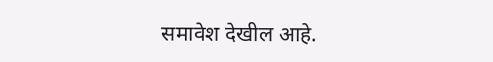समावेश देखील आहे.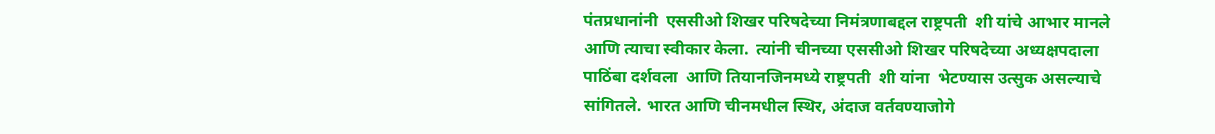पंतप्रधानांनी  एससीओ शिखर परिषदेच्या निमंत्रणाबद्दल राष्ट्रपती  शी यांचे आभार मानले आणि त्याचा स्वीकार केला.  त्यांनी चीनच्या एससीओ शिखर परिषदेच्या अध्यक्षपदाला पाठिंबा दर्शवला  आणि तियानजिनमध्ये राष्ट्रपती  शी यांना  भेटण्यास उत्सुक असल्याचे सांगितले. भारत आणि चीनमधील स्थिर, अंदाज वर्तवण्याजोगे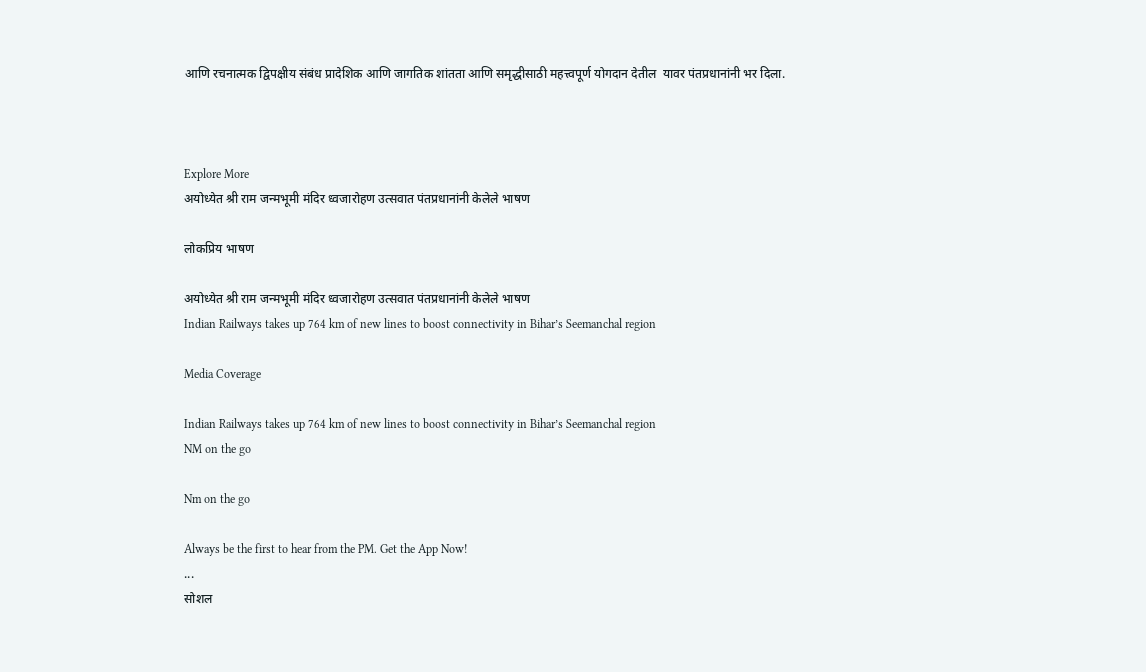आणि रचनात्मक द्विपक्षीय संबंध प्रादेशिक आणि जागतिक शांतता आणि समृद्धीसाठी महत्त्वपूर्ण योगदान देतील  यावर पंतप्रधानांनी भर दिला.



Explore More
अयोध्येत श्री राम जन्मभूमी मंदिर ध्वजारोहण उत्सवात पंतप्रधानांनी केलेले भाषण

लोकप्रिय भाषण

अयोध्येत श्री राम जन्मभूमी मंदिर ध्वजारोहण उत्सवात पंतप्रधानांनी केलेले भाषण
Indian Railways takes up 764 km of new lines to boost connectivity in Bihar’s Seemanchal region

Media Coverage

Indian Railways takes up 764 km of new lines to boost connectivity in Bihar’s Seemanchal region
NM on the go

Nm on the go

Always be the first to hear from the PM. Get the App Now!
...
सोशल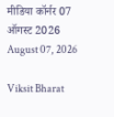मीडिया कॉर्नर 07 ऑगस्ट 2026
August 07, 2026

Viksit Bharat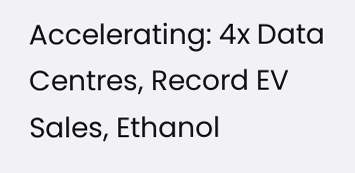Accelerating: 4x Data Centres, Record EV Sales, Ethanol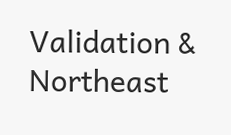Validation & Northeast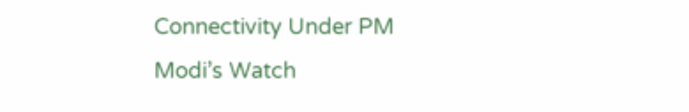Connectivity Under PM Modi’s Watch